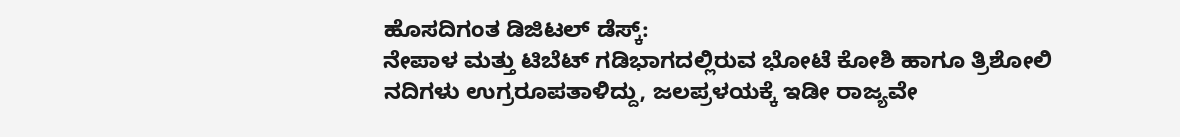ಹೊಸದಿಗಂತ ಡಿಜಿಟಲ್ ಡೆಸ್ಕ್:
ನೇಪಾಳ ಮತ್ತು ಟಿಬೆಟ್ ಗಡಿಭಾಗದಲ್ಲಿರುವ ಭೋಟೆ ಕೋಶಿ ಹಾಗೂ ತ್ರಿಶೋಲಿ ನದಿಗಳು ಉಗ್ರರೂಪತಾಳಿದ್ದು, ಜಲಪ್ರಳಯಕ್ಕೆ ಇಡೀ ರಾಜ್ಯವೇ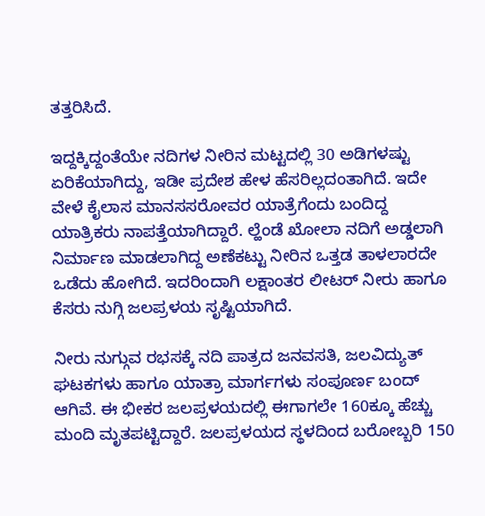ತತ್ತರಿಸಿದೆ.

ಇದ್ದಕ್ಕಿದ್ದಂತೆಯೇ ನದಿಗಳ ನೀರಿನ ಮಟ್ಟದಲ್ಲಿ 30 ಅಡಿಗಳಷ್ಟು ಏರಿಕೆಯಾಗಿದ್ದು, ಇಡೀ ಪ್ರದೇಶ ಹೇಳ ಹೆಸರಿಲ್ಲದಂತಾಗಿದೆ. ಇದೇ ವೇಳೆ ಕೈಲಾಸ ಮಾನಸಸರೋವರ ಯಾತ್ರೆಗೆಂದು ಬಂದಿದ್ದ ಯಾತ್ರಿಕರು ನಾಪತ್ತೆಯಾಗಿದ್ದಾರೆ. ಲ್ಹೆಂಡೆ ಖೋಲಾ ನದಿಗೆ ಅಡ್ಡಲಾಗಿ ನಿರ್ಮಾಣ ಮಾಡಲಾಗಿದ್ದ ಅಣೆಕಟ್ಟು ನೀರಿನ ಒತ್ತಡ ತಾಳಲಾರದೇ ಒಡೆದು ಹೋಗಿದೆ. ಇದರಿಂದಾಗಿ ಲಕ್ಷಾಂತರ ಲೀಟರ್ ನೀರು ಹಾಗೂ ಕೆಸರು ನುಗ್ಗಿ ಜಲಪ್ರಳಯ ಸೃಷ್ಟಿಯಾಗಿದೆ.

ನೀರು ನುಗ್ಗುವ ರಭಸಕ್ಕೆ ನದಿ ಪಾತ್ರದ ಜನವಸತಿ, ಜಲವಿದ್ಯುತ್ ಘಟಕಗಳು ಹಾಗೂ ಯಾತ್ರಾ ಮಾರ್ಗಗಳು ಸಂಪೂರ್ಣ ಬಂದ್ ಆಗಿವೆ. ಈ ಭೀಕರ ಜಲಪ್ರಳಯದಲ್ಲಿ ಈಗಾಗಲೇ 160ಕ್ಕೂ ಹೆಚ್ಚು ಮಂದಿ ಮೃತಪಟ್ಟಿದ್ದಾರೆ. ಜಲಪ್ರಳಯದ ಸ್ಥಳದಿಂದ ಬರೋಬ್ಬರಿ 150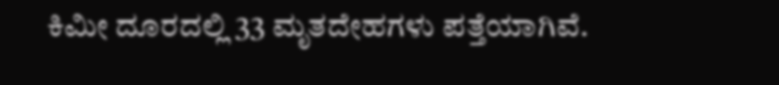ಕಿಮೀ ದೂರದಲ್ಲಿ 33 ಮೃತದೇಹಗಳು ಪತ್ತೆಯಾಗಿವೆ.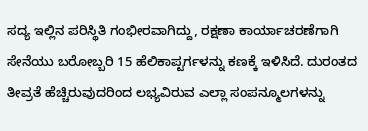ಸದ್ಯ ಇಲ್ಲಿನ ಪರಿಸ್ಥಿತಿ ಗಂಭೀರವಾಗಿದ್ದು, ರಕ್ಷಣಾ ಕಾರ್ಯಾಚರಣೆಗಾಗಿ ಸೇನೆಯು ಬರೋಬ್ಬರಿ 15 ಹೆಲಿಕಾಪ್ಟರ್ಗಳನ್ನು ಕಣಕ್ಕೆ ಇಳಿಸಿದೆ. ದುರಂತದ ತೀವ್ರತೆ ಹೆಚ್ಚಿರುವುದರಿಂದ ಲಭ್ಯವಿರುವ ಎಲ್ಲಾ ಸಂಪನ್ಮೂಲಗಳನ್ನು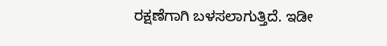ರಕ್ಷಣೆಗಾಗಿ ಬಳಸಲಾಗುತ್ತಿದೆ. ಇಡೀ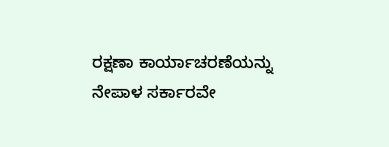ರಕ್ಷಣಾ ಕಾರ್ಯಾಚರಣೆಯನ್ನು ನೇಪಾಳ ಸರ್ಕಾರವೇ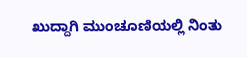ಖುದ್ದಾಗಿ ಮುಂಚೂಣಿಯಲ್ಲಿ ನಿಂತು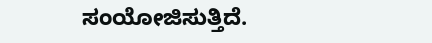ಸಂಯೋಜಿಸುತ್ತಿದೆ.